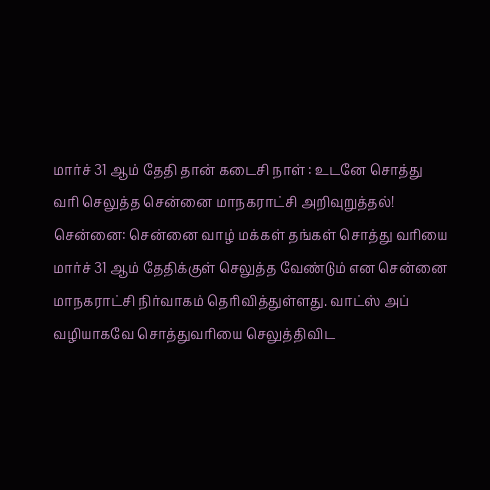மார்ச் 31 ஆம் தேதி தான் கடைசி நாள் : உடனே சொத்து வரி செலுத்த சென்னை மாநகராட்சி அறிவுறுத்தல்!
சென்னை: சென்னை வாழ் மக்கள் தங்கள் சொத்து வரியை மார்ச் 31 ஆம் தேதிக்குள் செலுத்த வேண்டும் என சென்னை மாநகராட்சி நிர்வாகம் தெரிவித்துள்ளது. வாட்ஸ் அப் வழியாகவே சொத்துவரியை செலுத்திவிட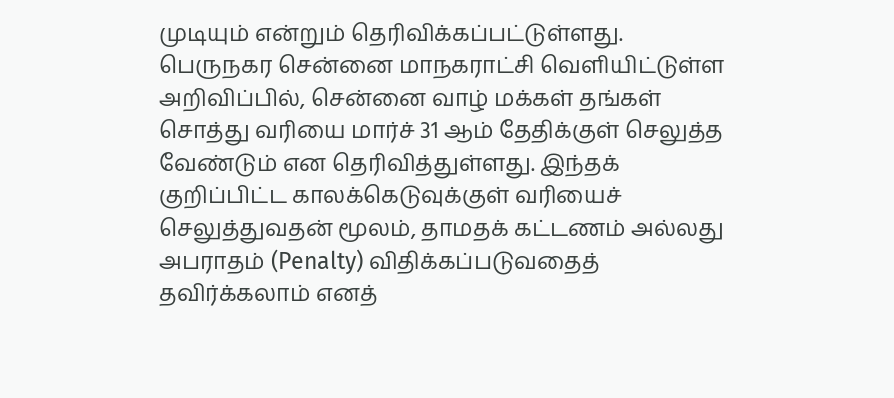முடியும் என்றும் தெரிவிக்கப்பட்டுள்ளது.
பெருநகர சென்னை மாநகராட்சி வெளியிட்டுள்ள அறிவிப்பில், சென்னை வாழ் மக்கள் தங்கள் சொத்து வரியை மார்ச் 31 ஆம் தேதிக்குள் செலுத்த வேண்டும் என தெரிவித்துள்ளது. இந்தக் குறிப்பிட்ட காலக்கெடுவுக்குள் வரியைச் செலுத்துவதன் மூலம், தாமதக் கட்டணம் அல்லது அபராதம் (Penalty) விதிக்கப்படுவதைத் தவிர்க்கலாம் எனத்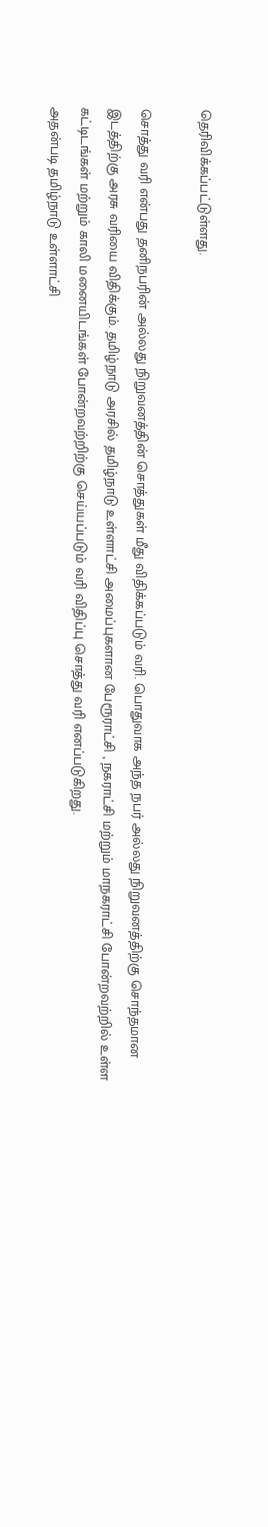தெரிவிக்கப்பட்டுள்ளது.

சொத்து வரி என்பது தனிநபரின் அல்லது நிறுவனத்தின் சொத்துகள் மீது விதிக்கப்படும் வரி. பொதுவாக அந்த நபர் அல்லது நிறுவனத்திற்கு சொந்தமான இடத்திற்கு அரசு வரியை விதிக்கும். தமிழ்நாடு அரசில் தமிழ்நாடு உள்ளாட்சி அமைப்புகளான பேரூராட்சி , நகராட்சி மற்றும் மாநகராட்சி போன்றவற்றில் உள்ள கட்டிடங்கள் மற்றும் காலி மனையிடங்கள் போன்றவற்றிற்கு செய்யப்படும் வரி விதிப்பு சொத்து வரி எனப்படுகிறது.
அதன்படி தமிழ்நாடு உள்ளாட்சி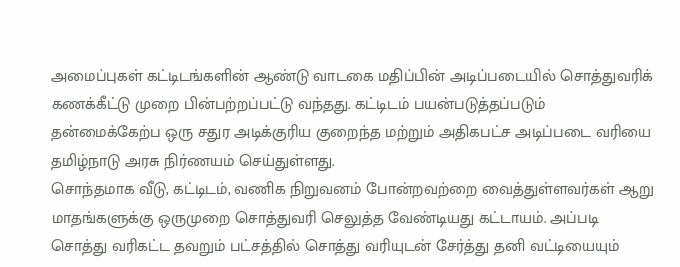அமைப்புகள் கட்டிடங்களின் ஆண்டு வாடகை மதிப்பின் அடிப்படையில் சொத்துவரிக் கணக்கீட்டு முறை பின்பற்றப்பட்டு வந்தது. கட்டிடம் பயன்படுத்தப்படும் தன்மைக்கேற்ப ஒரு சதுர அடிக்குரிய குறைந்த மற்றும் அதிகபட்ச அடிப்படை வரியை தமிழ்நாடு அரசு நிர்ணயம் செய்துள்ளது.
சொந்தமாக வீடு, கட்டிடம், வணிக நிறுவனம் போன்றவற்றை வைத்துள்ளவர்கள் ஆறு மாதங்களுக்கு ஒருமுறை சொத்துவரி செலுத்த வேண்டியது கட்டாயம். அப்படி சொத்து வரிகட்ட தவறும் பட்சத்தில் சொத்து வரியுடன் சேர்த்து தனி வட்டியையும்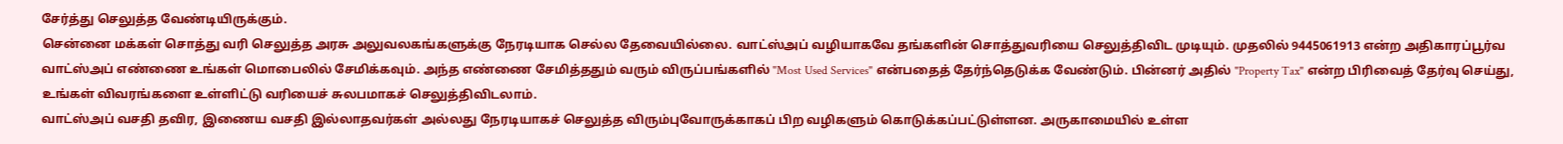சேர்த்து செலுத்த வேண்டியிருக்கும்.
சென்னை மக்கள் சொத்து வரி செலுத்த அரசு அலுவலகங்களுக்கு நேரடியாக செல்ல தேவையில்லை. வாட்ஸ்அப் வழியாகவே தங்களின் சொத்துவரியை செலுத்திவிட முடியும். முதலில் 9445061913 என்ற அதிகாரப்பூர்வ வாட்ஸ்அப் எண்ணை உங்கள் மொபைலில் சேமிக்கவும். அந்த எண்ணை சேமித்ததும் வரும் விருப்பங்களில் "Most Used Services" என்பதைத் தேர்ந்தெடுக்க வேண்டும். பின்னர் அதில் "Property Tax" என்ற பிரிவைத் தேர்வு செய்து, உங்கள் விவரங்களை உள்ளிட்டு வரியைச் சுலபமாகச் செலுத்திவிடலாம்.
வாட்ஸ்அப் வசதி தவிர, இணைய வசதி இல்லாதவர்கள் அல்லது நேரடியாகச் செலுத்த விரும்புவோருக்காகப் பிற வழிகளும் கொடுக்கப்பட்டுள்ளன. அருகாமையில் உள்ள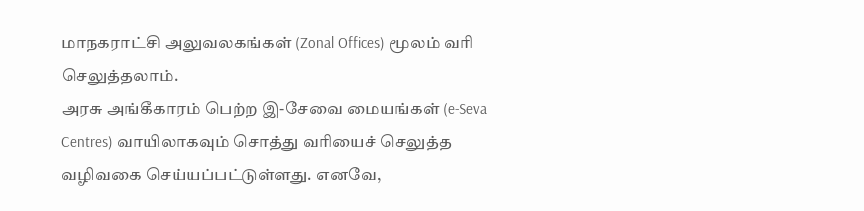மாநகராட்சி அலுவலகங்கள் (Zonal Offices) மூலம் வரி செலுத்தலாம்.
அரசு அங்கீகாரம் பெற்ற இ-சேவை மையங்கள் (e-Seva Centres) வாயிலாகவும் சொத்து வரியைச் செலுத்த வழிவகை செய்யப்பட்டுள்ளது. எனவே,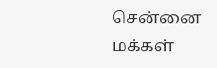சென்னை மக்கள்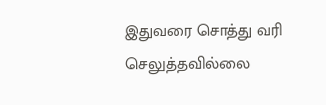இதுவரை சொத்து வரி செலுத்தவில்லை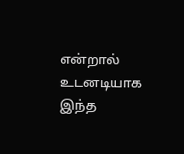என்றால் உடனடியாக இந்த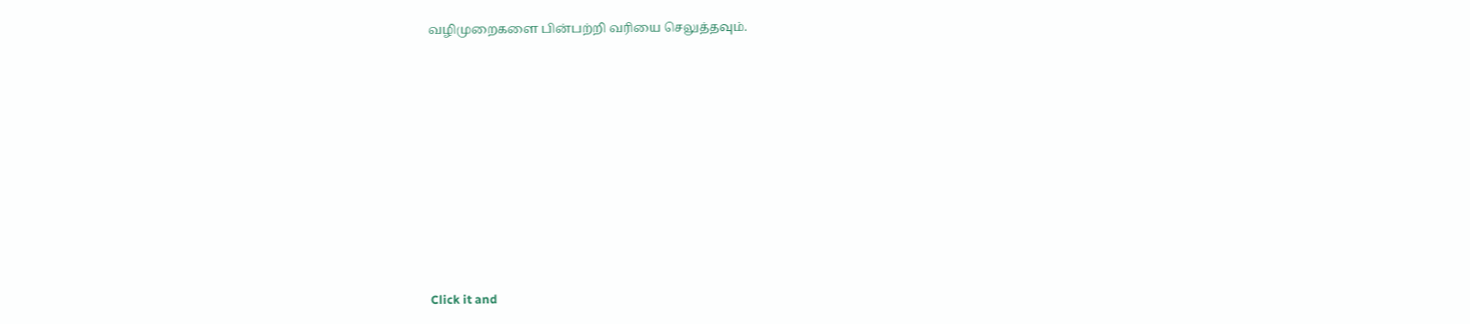வழிமுறைகளை பின்பற்றி வரியை செலுத்தவும்.












Click it and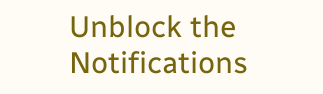Unblock the Notifications